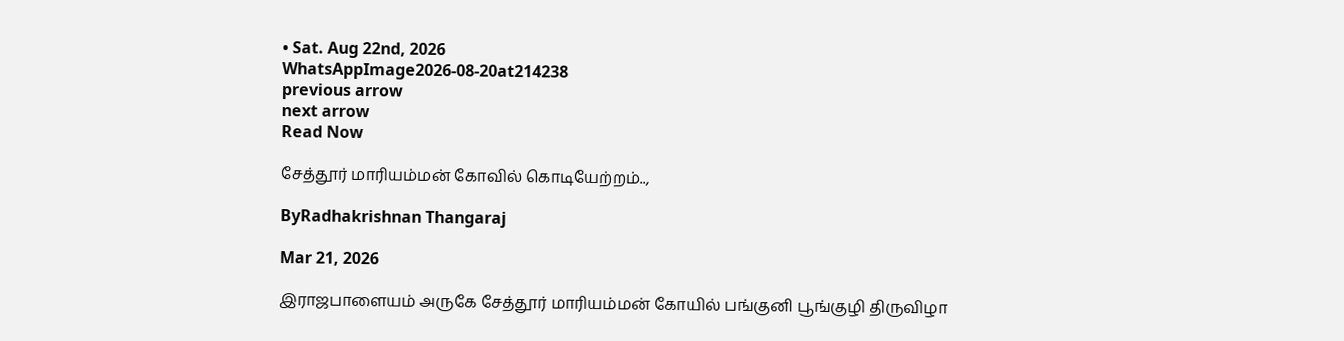• Sat. Aug 22nd, 2026
WhatsAppImage2026-08-20at214238
previous arrow
next arrow
Read Now

சேத்தூர் மாரியம்மன் கோவில் கொடியேற்றம்..,

ByRadhakrishnan Thangaraj

Mar 21, 2026

இராஜபாளையம் அருகே சேத்தூர் மாரியம்மன் கோயில் பங்குனி பூங்குழி திருவிழா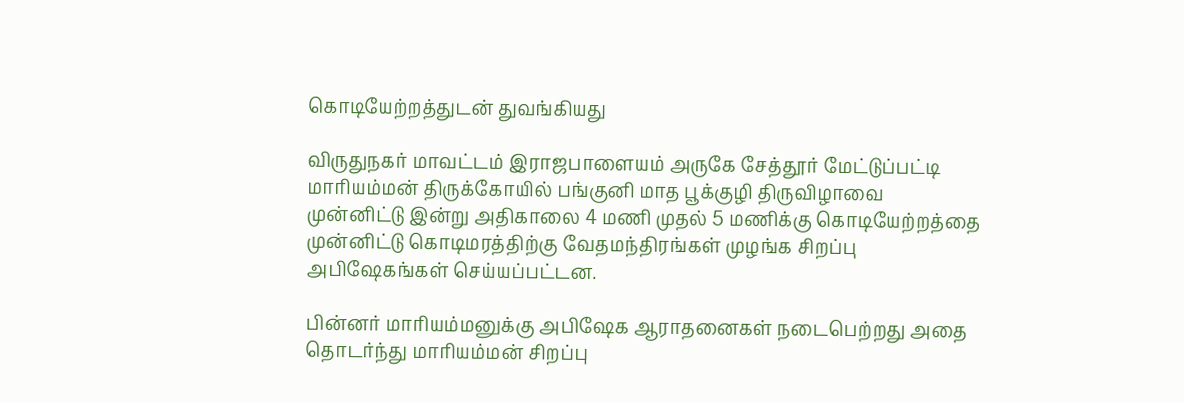கொடியேற்றத்துடன் துவங்கியது

விருதுநகர் மாவட்டம் இராஜபாளையம் அருகே சேத்தூர் மேட்டுப்பட்டி மாரியம்மன் திருக்கோயில் பங்குனி மாத பூக்குழி திருவிழாவை முன்னிட்டு இன்று அதிகாலை 4 மணி முதல் 5 மணிக்கு கொடியேற்றத்தை முன்னிட்டு கொடிமரத்திற்கு வேதமந்திரங்கள் முழங்க சிறப்பு அபிஷேகங்கள் செய்யப்பட்டன.

பின்னர் மாரியம்மனுக்கு அபிஷேக ஆராதனைகள் நடைபெற்றது அதை தொடர்ந்து மாரியம்மன் சிறப்பு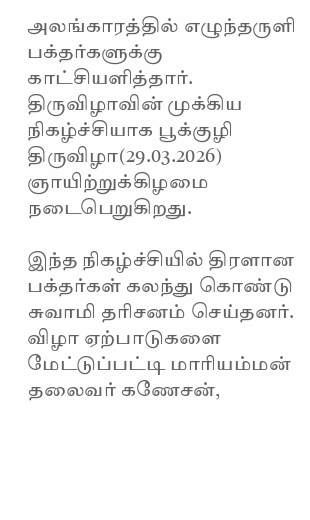அலங்காரத்தில் எழுந்தருளி பக்தர்களுக்கு காட்சியளித்தார். திருவிழாவின் முக்கிய நிகழ்ச்சியாக பூக்குழி திருவிழா(29.03.2026) ஞாயிற்றுக்கிழமை நடைபெறுகிறது.

இந்த நிகழ்ச்சியில் திரளான பக்தர்கள் கலந்து கொண்டு சுவாமி தரிசனம் செய்தனர்.
விழா ஏற்பாடுகளை மேட்டுப்பட்டி மாரியம்மன் தலைவர் கணேசன்,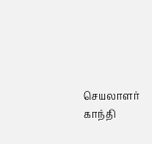செயலாளர் காந்தி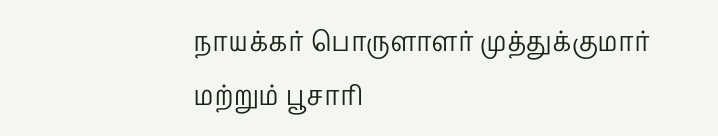நாயக்கர் பொருளாளர் முத்துக்குமார் மற்றும் பூசாரி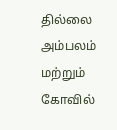தில்லை அம்பலம் மற்றும் கோவில்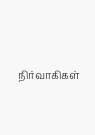நிர்வாகிகள்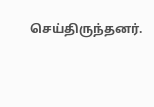செய்திருந்தனர்.